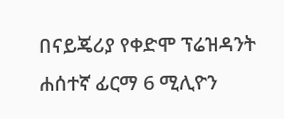በናይጄሪያ የቀድሞ ፕሬዝዳንት ሐሰተኛ ፊርማ 6 ሚሊዮን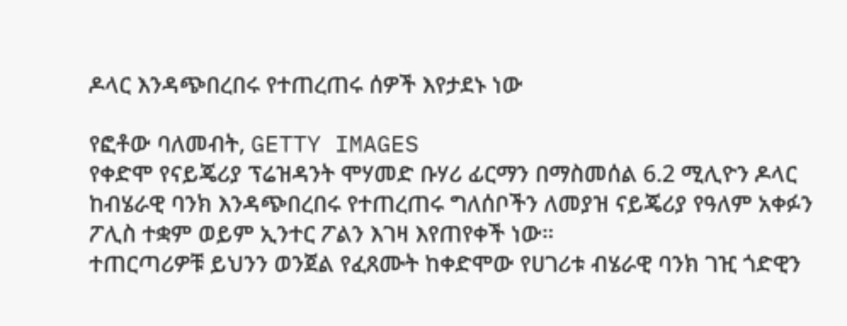ዶላር እንዳጭበረበሩ የተጠረጠሩ ሰዎች እየታደኑ ነው

የፎቶው ባለመብት, GETTY IMAGES
የቀድሞ የናይጄሪያ ፕሬዝዳንት ሞሃመድ ቡሃሪ ፊርማን በማስመሰል 6.2 ሚሊዮን ዶላር ከብሄራዊ ባንክ እንዳጭበረበሩ የተጠረጠሩ ግለሰቦችን ለመያዝ ናይጄሪያ የዓለም አቀፉን ፖሊስ ተቋም ወይም ኢንተር ፖልን እገዛ እየጠየቀች ነው።
ተጠርጣሪዎቹ ይህንን ወንጀል የፈጸሙት ከቀድሞው የሀገሪቱ ብሄራዊ ባንክ ገዢ ጎድዊን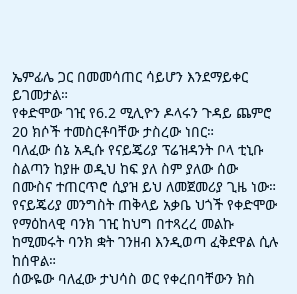ኤምፊሌ ጋር በመመሳጠር ሳይሆን እንደማይቀር ይገመታል።
የቀድሞው ገዢ የ6.2 ሚሊዮን ዶላሩን ጉዳይ ጨምሮ 20 ክሶች ተመስርቶባቸው ታስረው ነበር።
ባለፈው ሰኔ አዲሱ የናይጄሪያ ፕሬዝዳንት ቦላ ቲኒቡ ስልጣን ከያዙ ወዲህ ከፍ ያለ ስም ያለው ሰው በሙስና ተጠርጥሮ ሲያዝ ይህ ለመጀመሪያ ጊዜ ነው።
የናይጄሪያ መንግስት ጠቅላይ አቃቤ ህጎች የቀድሞው የማዕከላዊ ባንክ ገዢ ከህግ በተጻረረ መልኩ ከሚመሩት ባንክ ቋት ገንዘብ እንዲወጣ ፈቅደዋል ሲሉ ከሰዋል።
ሰውዬው ባለፈው ታህሳስ ወር የቀረበባቸውን ክስ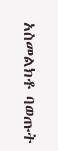አስመልክቶ ባወጡት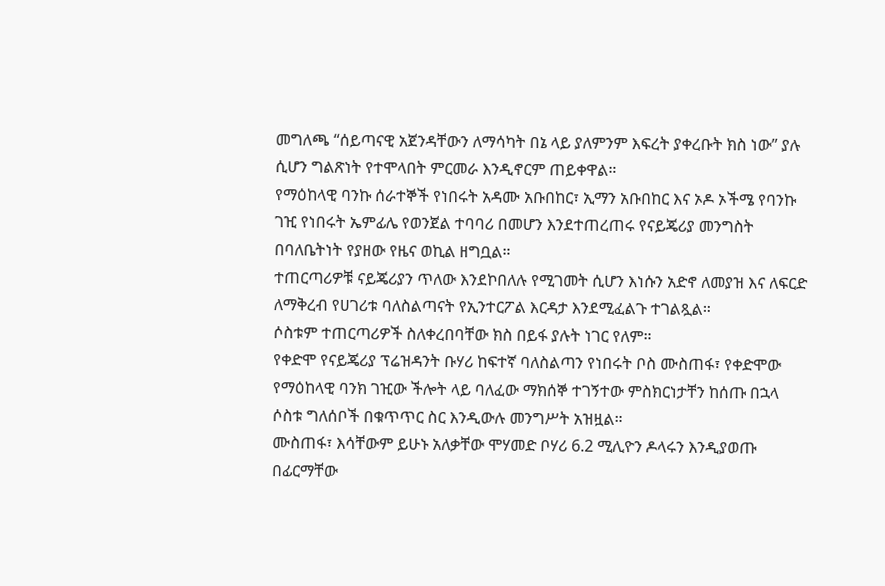መግለጫ “ሰይጣናዊ አጀንዳቸውን ለማሳካት በኔ ላይ ያለምንም እፍረት ያቀረቡት ክስ ነው” ያሉ ሲሆን ግልጽነት የተሞላበት ምርመራ እንዲኖርም ጠይቀዋል።
የማዕከላዊ ባንኩ ሰራተኞች የነበሩት አዳሙ አቡበከር፣ ኢማን አቡበከር እና ኦዶ ኦችሜ የባንኩ ገዢ የነበሩት ኤምፊሌ የወንጀል ተባባሪ በመሆን እንደተጠረጠሩ የናይጄሪያ መንግስት በባለቤትነት የያዘው የዜና ወኪል ዘግቧል።
ተጠርጣሪዎቹ ናይጄሪያን ጥለው እንደኮበለሉ የሚገመት ሲሆን እነሱን አድኖ ለመያዝ እና ለፍርድ ለማቅረብ የሀገሪቱ ባለስልጣናት የኢንተርፖል እርዳታ እንደሚፈልጉ ተገልጿል።
ሶስቱም ተጠርጣሪዎች ስለቀረበባቸው ክስ በይፋ ያሉት ነገር የለም።
የቀድሞ የናይጄሪያ ፕሬዝዳንት ቡሃሪ ከፍተኛ ባለስልጣን የነበሩት ቦስ ሙስጠፋ፣ የቀድሞው የማዕከላዊ ባንክ ገዢው ችሎት ላይ ባለፈው ማክሰኞ ተገኝተው ምስክርነታቸን ከሰጡ በኋላ ሶስቱ ግለሰቦች በቁጥጥር ስር እንዲውሉ መንግሥት አዝዟል።
ሙስጠፋ፣ እሳቸውም ይሁኑ አለቃቸው ሞሃመድ ቦሃሪ 6.2 ሚሊዮን ዶላሩን እንዲያወጡ በፊርማቸው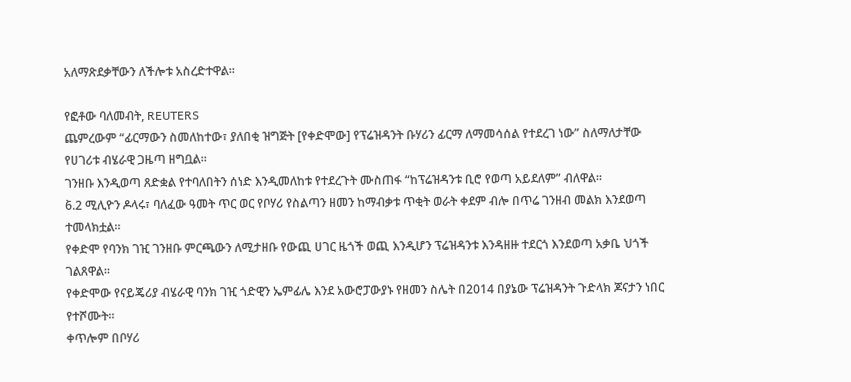አለማጽደቃቸውን ለችሎቱ አስረድተዋል።

የፎቶው ባለመብት, REUTERS
ጨምረውም “ፊርማውን ስመለከተው፣ ያለበቂ ዝግጅት [የቀድሞው] የፕሬዝዳንት ቡሃሪን ፊርማ ለማመሳሰል የተደረገ ነው” ስለማለታቸው የሀገሪቱ ብሄራዊ ጋዜጣ ዘግቧል።
ገንዘቡ እንዲወጣ ጸድቋል የተባለበትን ሰነድ እንዲመለከቱ የተደረጉት ሙስጠፋ “ከፕሬዝዳንቱ ቢሮ የወጣ አይደለም” ብለዋል።
6̀.2 ሚሊዮን ዶላሩ፣ ባለፈው ዓመት ጥር ወር የቦሃሪ የስልጣን ዘመን ከማብቃቱ ጥቂት ወራት ቀደም ብሎ በጥሬ ገንዘብ መልክ እንደወጣ ተመላክቷል።
የቀድሞ የባንክ ገዢ ገንዘቡ ምርጫውን ለሚታዘቡ የውጪ ሀገር ዜጎች ወጪ እንዲሆን ፕሬዝዳንቱ እንዳዘዙ ተደርጎ እንደወጣ አቃቤ ህጎች ገልጸዋል።
የቀድሞው የናይጄሪያ ብሄራዊ ባንክ ገዢ ጎድዊን ኤምፊሌ እንደ አውሮፓውያኑ የዘመን ስሌት በ2014 በያኔው ፕሬዝዳንት ጉድላክ ጆናታን ነበር የተሾሙት።
ቀጥሎም በቦሃሪ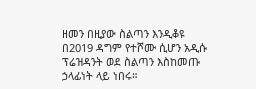ዘመን በዚያው ስልጣን እንዲቆዩ በ2019 ዳግም የተሾሙ ሲሆን አዲሱ ፕሬዝዳንት ወደ ስልጣን እስከመጡ ኃላፊነት ላይ ነበሩ።